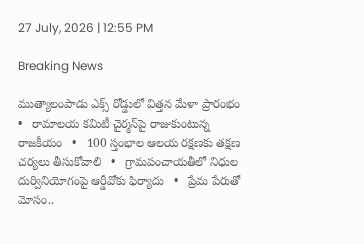27 July, 2026 | 12:55 PM

Breaking News

ముత్యాలంపాడు ఎక్స్‌ రోడ్డులో విత్తన మేళా ప్రారంభం   •   రామాలయ కమిటీ చైర్మన్‌పై రాజుకుంటున్న రాజకీయం   •   100 స్తంభాల ఆలయ రక్షణకు తక్షణ చర్యలు తీసుకోవాలి   •   గ్రామపంచాయతీలో నిధుల దుర్వినియోగంపై ఆర్డీవోకు ఫిర్యాదు   •   ప్రేమ పేరుతో మోసం..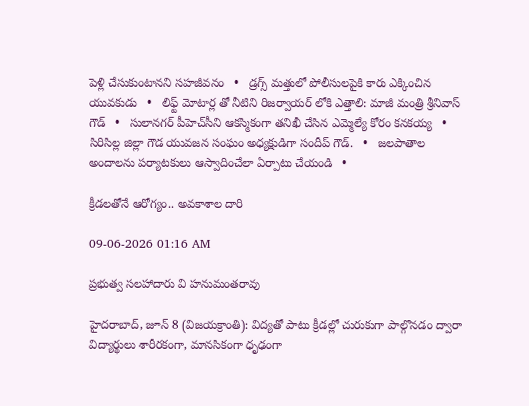పెళ్లి చేసుకుంటానని సహజీవనం   •   డ్రగ్స్ మత్తులో పోలీసులపైకి కారు ఎక్కించిన యువకుడు   •   లిఫ్ట్ మోటార్ల తో నీటిని రిజర్వాయర్ లోకి ఎత్తాలి: మాజీ మంత్రి శ్రీనివాస్ గౌడ్   •   సులానగర్ పీహెచ్‌సీని ఆకస్మికంగా తనిఖీ చేసిన ఎమ్మెల్యే కోరం కనకయ్య   •   సిరిసిల్ల జిల్లా గౌడ యువజన సంఘం అధ్యక్షుడిగా సందీప్ గౌడ్.   •   జలపాతాల అందాలను పర్యాటకులు ఆస్వాదించేలా ఏర్పాటు చేయండి   •

క్రీడలతోనే ఆరోగ్యం.. అవకాశాల దారి

09-06-2026 01:16 AM

ప్రభుత్వ సలహాదారు వి హనుమంతరావు

హైదరాబాద్, జూన్ 8 (విజయక్రాంతి): విద్యతో పాటు క్రీడల్లో చురుకుగా పాల్గొనడం ద్వారా విద్యార్థులు శారీరకంగా, మానసికంగా ధృఢంగా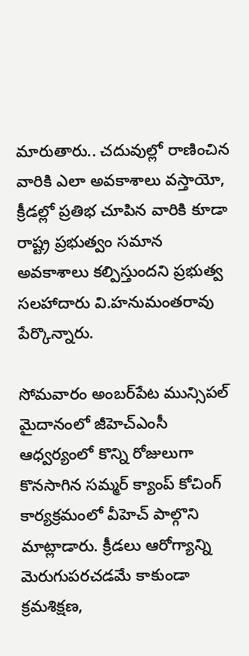మారుతారు.. చదువుల్లో రాణించిన వారికి ఎలా అవకాశాలు వస్తాయో, క్రీడల్లో ప్రతిభ చూపిన వారికి కూడా రాష్ట్ర ప్రభుత్వం సమాన అవకాశాలు కల్పిస్తుందని ప్రభుత్వ సలహాదారు వి.హనుమంతరావు పేర్కొన్నారు.

సోమవారం అంబర్‌పేట మున్సిపల్ మైదానంలో జీహెచ్‌ఎంసీ ఆధ్వర్యంలో కొన్ని రోజులుగా కొనసాగిన సమ్మర్ క్యాంప్ కోచింగ్ కార్యక్రమంలో వీహెచ్ పాల్గొని మాట్లాడారు. క్రీడలు ఆరోగ్యాన్ని మెరుగుపరచడమే కాకుండా క్రమశిక్షణ,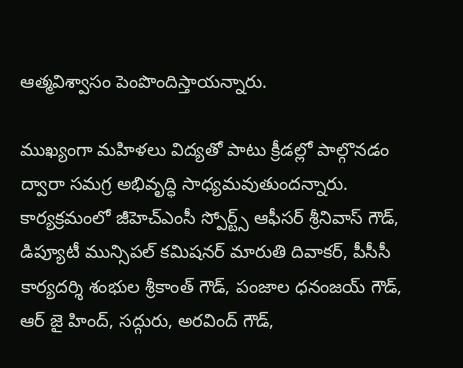ఆత్మవిశ్వాసం పెంపొందిస్తాయన్నారు.

ముఖ్యంగా మహిళలు విద్యతో పాటు క్రీడల్లో పాల్గొనడం ద్వారా సమగ్ర అభివృద్ధి సాధ్యమవుతుందన్నారు. కార్యక్రమంలో జీహెచ్‌ఎంసీ స్పోర్ట్స్ ఆఫీసర్ శ్రీనివాస్ గౌడ్, డిప్యూటీ మున్సిపల్ కమిషనర్ మారుతి దివాకర్, పీసీసీ కార్యదర్శి శంభుల శ్రీకాంత్ గౌడ్, పంజాల ధనంజయ్ గౌడ్, ఆర్ జై హింద్, సద్గురు, అరవింద్ గౌడ్,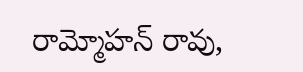రామ్మోహన్ రావు,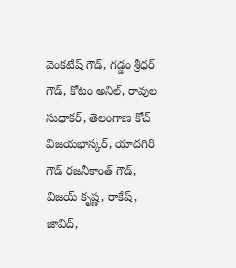వెంకటేష్ గౌడ్, గడ్డం శ్రీధర్ గౌడ్, కోటం అనిల్, రావుల సుధాకర్, తెలంగాణ కోచ్ విజయభాస్కర్, యాదగిరి గౌడ్ రజనీకాంత్ గౌడ్, విజయ్ కృష్ణ, రాకేష్, జావిద్,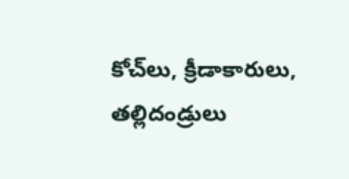కోచ్‌లు, క్రీడాకారులు, తల్లిదండ్రులు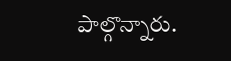పాల్గొన్నారు.